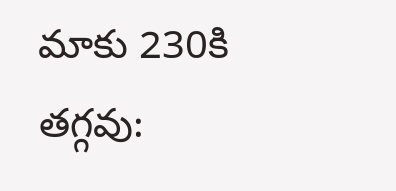మాకు 230కి తగ్గవు: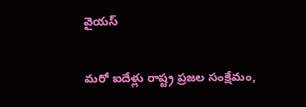వైయస్

మరో ఐదేళ్లు రాష్ట్ర ప్రజల సంక్షేమం,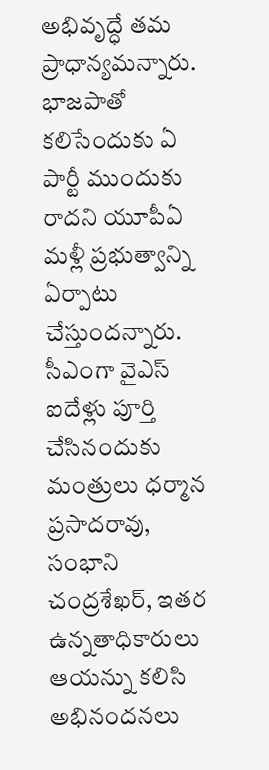అభివృద్ధే తమ ప్రాధాన్యమన్నారు. భాజపాతో కలిసేందుకు ఏ పార్టీ ముందుకు రాదని యూపీఏ మళ్లీ ప్రభుత్వాన్ని ఏర్పాటు చేస్తుందన్నారు. సీఎంగా వైఎస్ ఐదేళ్లు పూర్తి చేసినందుకు మంత్రులు ధర్మాన ప్రసాదరావు, సంభాని చంద్రశేఖర్, ఇతర ఉన్నతాధికారులు ఆయన్ను కలిసి అభినందనలు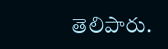తెలిపారు.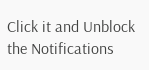Click it and Unblock the Notifications